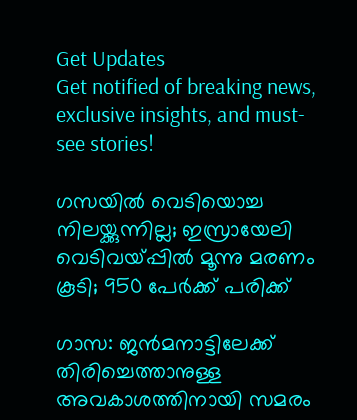Get Updates
Get notified of breaking news, exclusive insights, and must-see stories!

ഗസയില്‍ വെടിയൊച്ച നിലയ്ക്കുന്നില്ല; ഇസ്രായേലി വെടിവയ്പ്പില്‍ മൂന്നു മരണം കൂടി; 950 പേര്‍ക്ക് പരിക്ക്

ഗാസ: ജന്‍മനാട്ടിലേക്ക് തിരിച്ചെത്താനുള്ള അവകാശത്തിനായി സമരം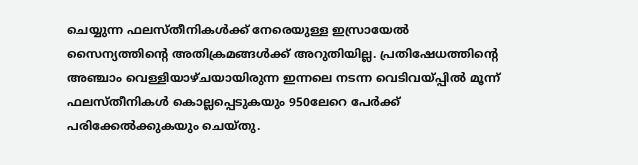ചെയ്യുന്ന ഫലസ്തീനികള്‍ക്ക് നേരെയുള്ള ഇസ്രായേല്‍ സൈന്യത്തിന്റെ അതിക്രമങ്ങള്‍ക്ക് അറുതിയില്ല. പ്രതിഷേധത്തിന്റെ അഞ്ചാം വെള്ളിയാഴ്ചയായിരുന്ന ഇന്നലെ നടന്ന വെടിവയ്പ്പില്‍ മൂന്ന് ഫലസ്തീനികള്‍ കൊല്ലപ്പെടുകയും 950ലേറെ പേര്‍ക്ക് പരിക്കേല്‍ക്കുകയും ചെയ്തു.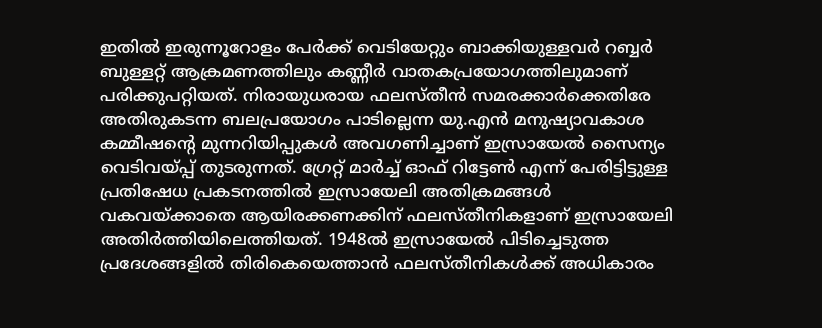ഇതില്‍ ഇരുന്നൂറോളം പേര്‍ക്ക് വെടിയേറ്റും ബാക്കിയുള്ളവര്‍ റബ്ബര്‍ ബുള്ളറ്റ് ആക്രമണത്തിലും കണ്ണീര്‍ വാതകപ്രയോഗത്തിലുമാണ് പരിക്കുപറ്റിയത്. നിരായുധരായ ഫലസ്തീന്‍ സമരക്കാര്‍ക്കെതിരേ അതിരുകടന്ന ബലപ്രയോഗം പാടില്ലെന്ന യു.എന്‍ മനുഷ്യാവകാശ കമ്മീഷന്റെ മുന്നറിയിപ്പുകള്‍ അവഗണിച്ചാണ് ഇസ്രായേല്‍ സൈന്യം വെടിവയ്പ്പ് തുടരുന്നത്. ഗ്രേറ്റ് മാര്‍ച്ച് ഓഫ് റിട്ടേണ്‍ എന്ന് പേരിട്ടിട്ടുള്ള പ്രതിഷേധ പ്രകടനത്തില്‍ ഇസ്രായേലി അതിക്രമങ്ങള്‍ വകവയ്ക്കാതെ ആയിരക്കണക്കിന് ഫലസ്തീനികളാണ് ഇസ്രായേലി അതിര്‍ത്തിയിലെത്തിയത്. 1948ല്‍ ഇസ്രായേല്‍ പിടിച്ചെടുത്ത പ്രദേശങ്ങളില്‍ തിരികെയെത്താന്‍ ഫലസ്തീനികള്‍ക്ക് അധികാരം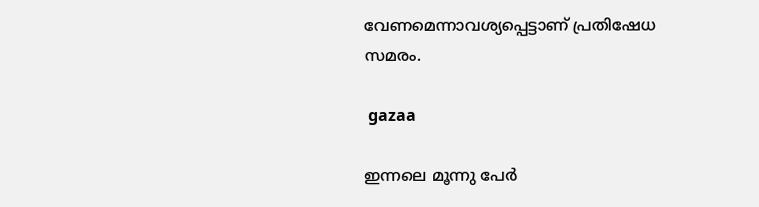വേണമെന്നാവശ്യപ്പെട്ടാണ് പ്രതിഷേധ സമരം.

 gazaa

ഇന്നലെ മൂന്നു പേര്‍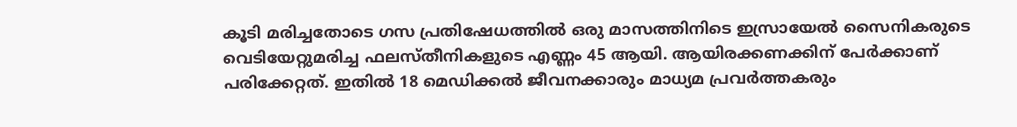കൂടി മരിച്ചതോടെ ഗസ പ്രതിഷേധത്തില്‍ ഒരു മാസത്തിനിടെ ഇസ്രായേല്‍ സൈനികരുടെ വെടിയേറ്റുമരിച്ച ഫലസ്തീനികളുടെ എണ്ണം 45 ആയി. ആയിരക്കണക്കിന് പേര്‍ക്കാണ് പരിക്കേറ്റത്. ഇതില്‍ 18 മെഡിക്കല്‍ ജീവനക്കാരും മാധ്യമ പ്രവര്‍ത്തകരും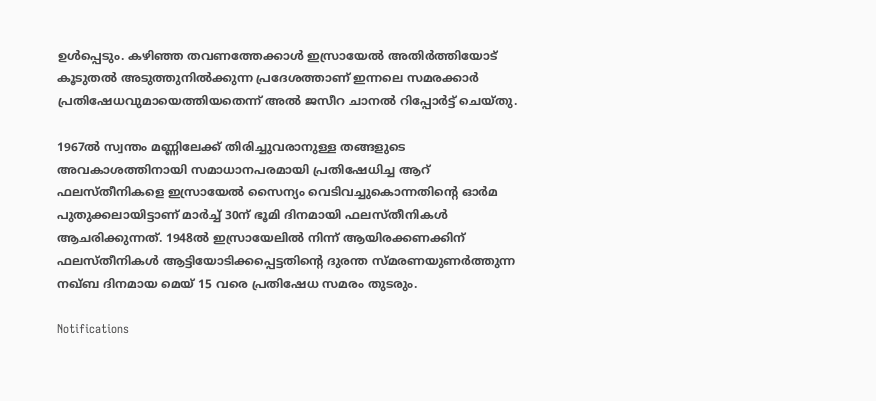ഉള്‍പ്പെടും. കഴിഞ്ഞ തവണത്തേക്കാള്‍ ഇസ്രായേല്‍ അതിര്‍ത്തിയോട് കൂടുതല്‍ അടുത്തുനില്‍ക്കുന്ന പ്രദേശത്താണ് ഇന്നലെ സമരക്കാര്‍ പ്രതിഷേധവുമായെത്തിയതെന്ന് അല്‍ ജസീറ ചാനല്‍ റിപ്പോര്‍ട്ട് ചെയ്തു.

1967ല്‍ സ്വന്തം മണ്ണിലേക്ക് തിരിച്ചുവരാനുള്ള തങ്ങളുടെ അവകാശത്തിനായി സമാധാനപരമായി പ്രതിഷേധിച്ച ആറ് ഫലസ്തീനികളെ ഇസ്രായേല്‍ സൈന്യം വെടിവച്ചുകൊന്നതിന്റെ ഓര്‍മ പുതുക്കലായിട്ടാണ് മാര്‍ച്ച് 30ന് ഭൂമി ദിനമായി ഫലസ്തീനികള്‍ ആചരിക്കുന്നത്. 1948ല്‍ ഇസ്രായേലില്‍ നിന്ന് ആയിരക്കണക്കിന് ഫലസ്തീനികള്‍ ആട്ടിയോടിക്കപ്പെട്ടതിന്റെ ദുരന്ത സ്മരണയുണര്‍ത്തുന്ന നഖ്ബ ദിനമായ മെയ് 15 വരെ പ്രതിഷേധ സമരം തുടരും.

Notifications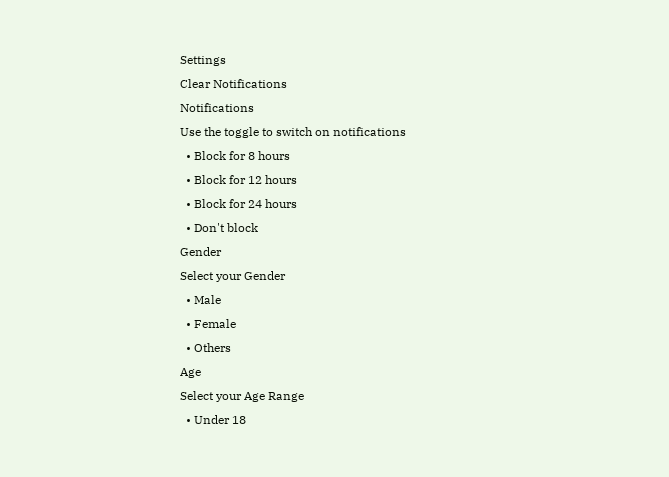Settings
Clear Notifications
Notifications
Use the toggle to switch on notifications
  • Block for 8 hours
  • Block for 12 hours
  • Block for 24 hours
  • Don't block
Gender
Select your Gender
  • Male
  • Female
  • Others
Age
Select your Age Range
  • Under 18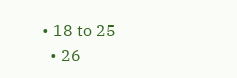• 18 to 25
  • 26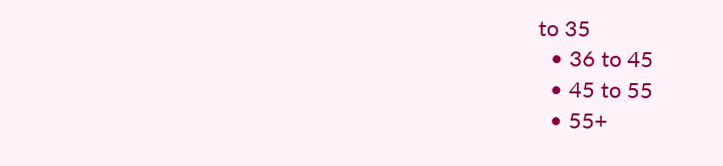to 35
  • 36 to 45
  • 45 to 55
  • 55+